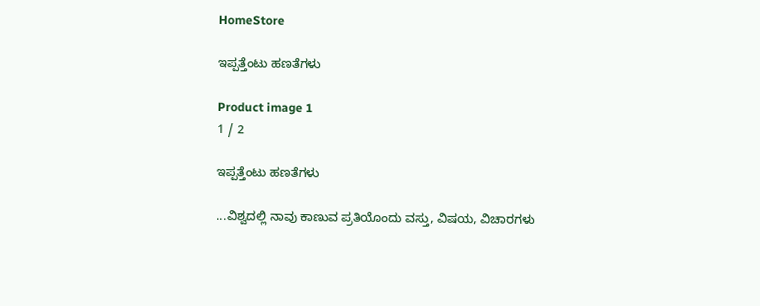HomeStore

ಇಪ್ಪತ್ತೆಂಟು ಹಣತೆಗಳು

Product image 1
1 / 2

ಇಪ್ಪತ್ತೆಂಟು ಹಣತೆಗಳು

...ವಿಶ್ವದಲ್ಲಿ ನಾವು ಕಾಣುವ ಪ್ರತಿಯೊಂದು ವಸ್ತು, ವಿಷಯ, ವಿಚಾರಗಳು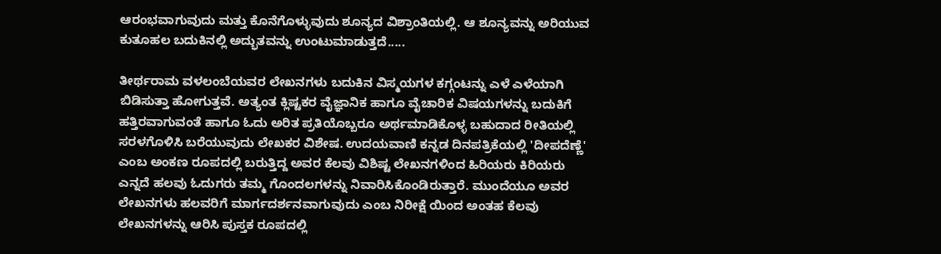ಆರಂಭವಾಗುವುದು ಮತ್ತು ಕೊನೆಗೊಳ್ಳುವುದು ಶೂನ್ಯದ ವಿಶ್ರಾಂತಿಯಲ್ಲಿ. ಆ ಶೂನ್ಯವನ್ನು ಅರಿಯುವ ಕುತೂಹಲ ಬದುಕಿನಲ್ಲಿ ಅದ್ಭುತವನ್ನು ಉಂಟುಮಾಡುತ್ತದೆ.....

ತೀರ್ಥರಾಮ ವಳಲಂಬೆಯವರ ಲೇಖನಗಳು ಬದುಕಿನ ವಿಸ್ಮಯಗಳ ಕಗ್ಗಂಟನ್ನು ಎಳೆ ಎಳೆಯಾಗಿ ಬಿಡಿಸುತ್ತಾ ಹೋಗುತ್ತವೆ. ಅತ್ಯಂತ ಕ್ಲಿಷ್ಟಕರ ವೈಜ್ಞಾನಿಕ ಹಾಗೂ ವೈಚಾರಿಕ ವಿಷಯಗಳನ್ನು ಬದುಕಿಗೆ ಹತ್ತಿರವಾಗುವಂತೆ ಹಾಗೂ ಓದು ಅರಿತ ಪ್ರತಿಯೊಬ್ಬರೂ ಅರ್ಥಮಾಡಿಕೊಳ್ಳ ಬಹುದಾದ ರೀತಿಯಲ್ಲಿ ಸರಳಗೊಳಿಸಿ ಬರೆಯುವುದು ಲೇಖಕರ ವಿಶೇಷ. ಉದಯವಾಣಿ ಕನ್ನಡ ದಿನಪತ್ರಿಕೆಯಲ್ಲಿ 'ದೀಪದೆಣ್ಣೆ' ಎಂಬ ಅಂಕಣ ರೂಪದಲ್ಲಿ ಬರುತ್ತಿದ್ದ ಅವರ ಕೆಲವು ವಿಶಿಷ್ಟ ಲೇಖನಗಳಿಂದ ಹಿರಿಯರು ಕಿರಿಯರು ಎನ್ನದೆ ಹಲವು ಓದುಗರು ತಮ್ಮ ಗೊಂದಲಗಳನ್ನು ನಿವಾರಿಸಿಕೊಂಡಿರುತ್ತಾರೆ. ಮುಂದೆಯೂ ಅವರ ಲೇಖನಗಳು ಹಲವರಿಗೆ ಮಾರ್ಗದರ್ಶನವಾಗುವುದು ಎಂಬ ನಿರೀಕ್ಷೆ ಯಿಂದ ಅಂತಹ ಕೆಲವು ಲೇಖನಗಳನ್ನು ಆರಿಸಿ ಪುಸ್ತಕ ರೂಪದಲ್ಲಿ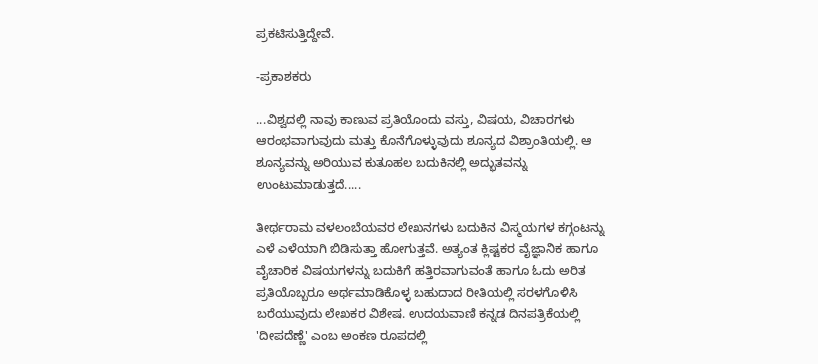ಪ್ರಕಟಿಸುತ್ತಿದ್ದೇವೆ.

-ಪ್ರಕಾಶಕರು

...ವಿಶ್ವದಲ್ಲಿ ನಾವು ಕಾಣುವ ಪ್ರತಿಯೊಂದು ವಸ್ತು, ವಿಷಯ, ವಿಚಾರಗಳು ಆರಂಭವಾಗುವುದು ಮತ್ತು ಕೊನೆಗೊಳ್ಳುವುದು ಶೂನ್ಯದ ವಿಶ್ರಾಂತಿಯಲ್ಲಿ. ಆ ಶೂನ್ಯವನ್ನು ಅರಿಯುವ ಕುತೂಹಲ ಬದುಕಿನಲ್ಲಿ ಅದ್ಭುತವನ್ನು ಉಂಟುಮಾಡುತ್ತದೆ.....

ತೀರ್ಥರಾಮ ವಳಲಂಬೆಯವರ ಲೇಖನಗಳು ಬದುಕಿನ ವಿಸ್ಮಯಗಳ ಕಗ್ಗಂಟನ್ನು ಎಳೆ ಎಳೆಯಾಗಿ ಬಿಡಿಸುತ್ತಾ ಹೋಗುತ್ತವೆ. ಅತ್ಯಂತ ಕ್ಲಿಷ್ಟಕರ ವೈಜ್ಞಾನಿಕ ಹಾಗೂ ವೈಚಾರಿಕ ವಿಷಯಗಳನ್ನು ಬದುಕಿಗೆ ಹತ್ತಿರವಾಗುವಂತೆ ಹಾಗೂ ಓದು ಅರಿತ ಪ್ರತಿಯೊಬ್ಬರೂ ಅರ್ಥಮಾಡಿಕೊಳ್ಳ ಬಹುದಾದ ರೀತಿಯಲ್ಲಿ ಸರಳಗೊಳಿಸಿ ಬರೆಯುವುದು ಲೇಖಕರ ವಿಶೇಷ. ಉದಯವಾಣಿ ಕನ್ನಡ ದಿನಪತ್ರಿಕೆಯಲ್ಲಿ 'ದೀಪದೆಣ್ಣೆ' ಎಂಬ ಅಂಕಣ ರೂಪದಲ್ಲಿ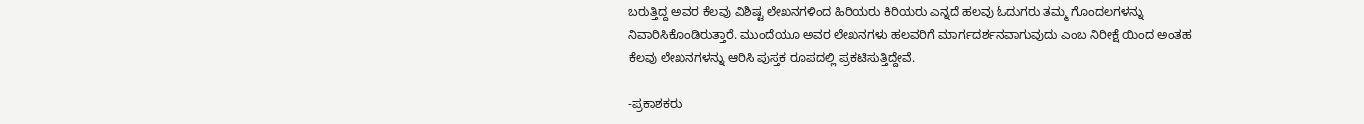ಬರುತ್ತಿದ್ದ ಅವರ ಕೆಲವು ವಿಶಿಷ್ಟ ಲೇಖನಗಳಿಂದ ಹಿರಿಯರು ಕಿರಿಯರು ಎನ್ನದೆ ಹಲವು ಓದುಗರು ತಮ್ಮ ಗೊಂದಲಗಳನ್ನು ನಿವಾರಿಸಿಕೊಂಡಿರುತ್ತಾರೆ. ಮುಂದೆಯೂ ಅವರ ಲೇಖನಗಳು ಹಲವರಿಗೆ ಮಾರ್ಗದರ್ಶನವಾಗುವುದು ಎಂಬ ನಿರೀಕ್ಷೆ ಯಿಂದ ಅಂತಹ ಕೆಲವು ಲೇಖನಗಳನ್ನು ಆರಿಸಿ ಪುಸ್ತಕ ರೂಪದಲ್ಲಿ ಪ್ರಕಟಿಸುತ್ತಿದ್ದೇವೆ.

-ಪ್ರಕಾಶಕರು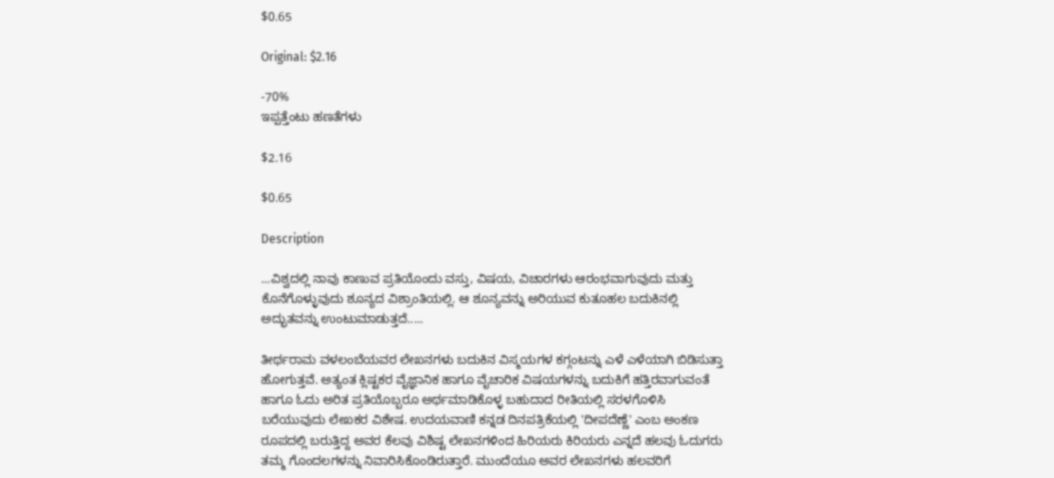$0.65

Original: $2.16

-70%
ಇಪ್ಪತ್ತೆಂಟು ಹಣತೆಗಳು

$2.16

$0.65

Description

...ವಿಶ್ವದಲ್ಲಿ ನಾವು ಕಾಣುವ ಪ್ರತಿಯೊಂದು ವಸ್ತು, ವಿಷಯ, ವಿಚಾರಗಳು ಆರಂಭವಾಗುವುದು ಮತ್ತು ಕೊನೆಗೊಳ್ಳುವುದು ಶೂನ್ಯದ ವಿಶ್ರಾಂತಿಯಲ್ಲಿ. ಆ ಶೂನ್ಯವನ್ನು ಅರಿಯುವ ಕುತೂಹಲ ಬದುಕಿನಲ್ಲಿ ಅದ್ಭುತವನ್ನು ಉಂಟುಮಾಡುತ್ತದೆ.....

ತೀರ್ಥರಾಮ ವಳಲಂಬೆಯವರ ಲೇಖನಗಳು ಬದುಕಿನ ವಿಸ್ಮಯಗಳ ಕಗ್ಗಂಟನ್ನು ಎಳೆ ಎಳೆಯಾಗಿ ಬಿಡಿಸುತ್ತಾ ಹೋಗುತ್ತವೆ. ಅತ್ಯಂತ ಕ್ಲಿಷ್ಟಕರ ವೈಜ್ಞಾನಿಕ ಹಾಗೂ ವೈಚಾರಿಕ ವಿಷಯಗಳನ್ನು ಬದುಕಿಗೆ ಹತ್ತಿರವಾಗುವಂತೆ ಹಾಗೂ ಓದು ಅರಿತ ಪ್ರತಿಯೊಬ್ಬರೂ ಅರ್ಥಮಾಡಿಕೊಳ್ಳ ಬಹುದಾದ ರೀತಿಯಲ್ಲಿ ಸರಳಗೊಳಿಸಿ ಬರೆಯುವುದು ಲೇಖಕರ ವಿಶೇಷ. ಉದಯವಾಣಿ ಕನ್ನಡ ದಿನಪತ್ರಿಕೆಯಲ್ಲಿ 'ದೀಪದೆಣ್ಣೆ' ಎಂಬ ಅಂಕಣ ರೂಪದಲ್ಲಿ ಬರುತ್ತಿದ್ದ ಅವರ ಕೆಲವು ವಿಶಿಷ್ಟ ಲೇಖನಗಳಿಂದ ಹಿರಿಯರು ಕಿರಿಯರು ಎನ್ನದೆ ಹಲವು ಓದುಗರು ತಮ್ಮ ಗೊಂದಲಗಳನ್ನು ನಿವಾರಿಸಿಕೊಂಡಿರುತ್ತಾರೆ. ಮುಂದೆಯೂ ಅವರ ಲೇಖನಗಳು ಹಲವರಿಗೆ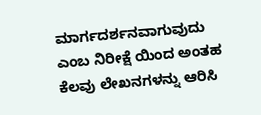ಮಾರ್ಗದರ್ಶನವಾಗುವುದು ಎಂಬ ನಿರೀಕ್ಷೆ ಯಿಂದ ಅಂತಹ ಕೆಲವು ಲೇಖನಗಳನ್ನು ಆರಿಸಿ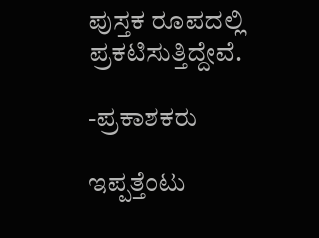ಪುಸ್ತಕ ರೂಪದಲ್ಲಿ ಪ್ರಕಟಿಸುತ್ತಿದ್ದೇವೆ.

-ಪ್ರಕಾಶಕರು

ಇಪ್ಪತ್ತೆಂಟು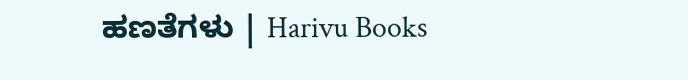ಹಣತೆಗಳು | Harivu Books